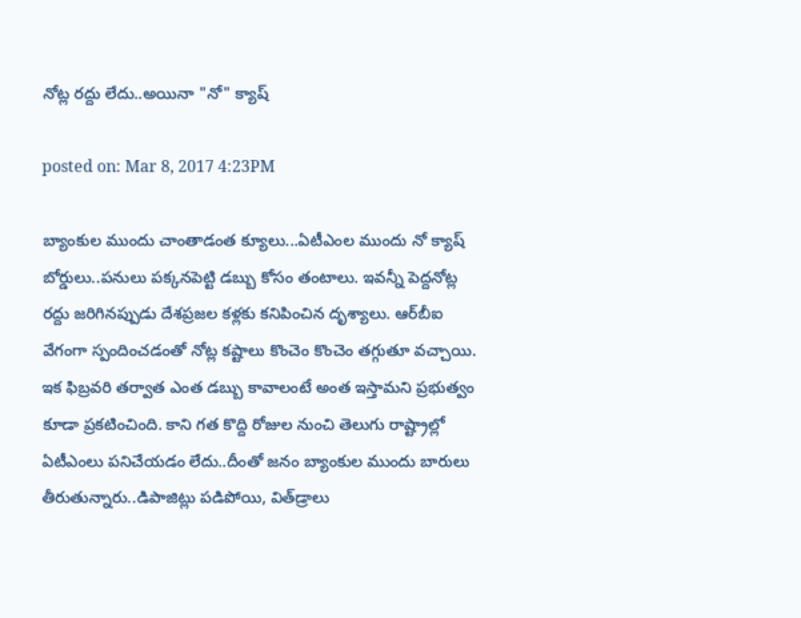నోట్ల రద్దు లేదు..అయినా "నో" క్యాష్

posted on: Mar 8, 2017 4:23PM

బ్యాంకుల ముందు చాంతాడంత క్యూలు...ఏటీఎంల ముందు నో క్యాష్ బోర్డులు..పనులు పక్కనపెట్టి డబ్బు కోసం తంటాలు. ఇవన్నీ పెద్దనోట్ల రద్దు జరిగినప్పుడు దేశప్రజల కళ్లకు కనిపించిన దృశ్యాలు. ఆర్‌బీఐ వేగంగా స్పందించడంతో నోట్ల కష్టాలు కొంచెం కొంచెం తగ్గుతూ వచ్చాయి. ఇక ఫిబ్రవరి తర్వాత ఎంత డబ్బు కావాలంటే అంత ఇస్తామని ప్రభుత్వం కూడా ప్రకటించింది. కాని గత కొద్ది రోజుల నుంచి తెలుగు రాష్ట్రాల్లో ఏటీఎంలు పనిచేయడం లేదు..దీంతో జనం బ్యాంకుల ముందు బారులు తీరుతున్నారు..డిపాజిట్లు పడిపోయి, విత్‌డ్రాలు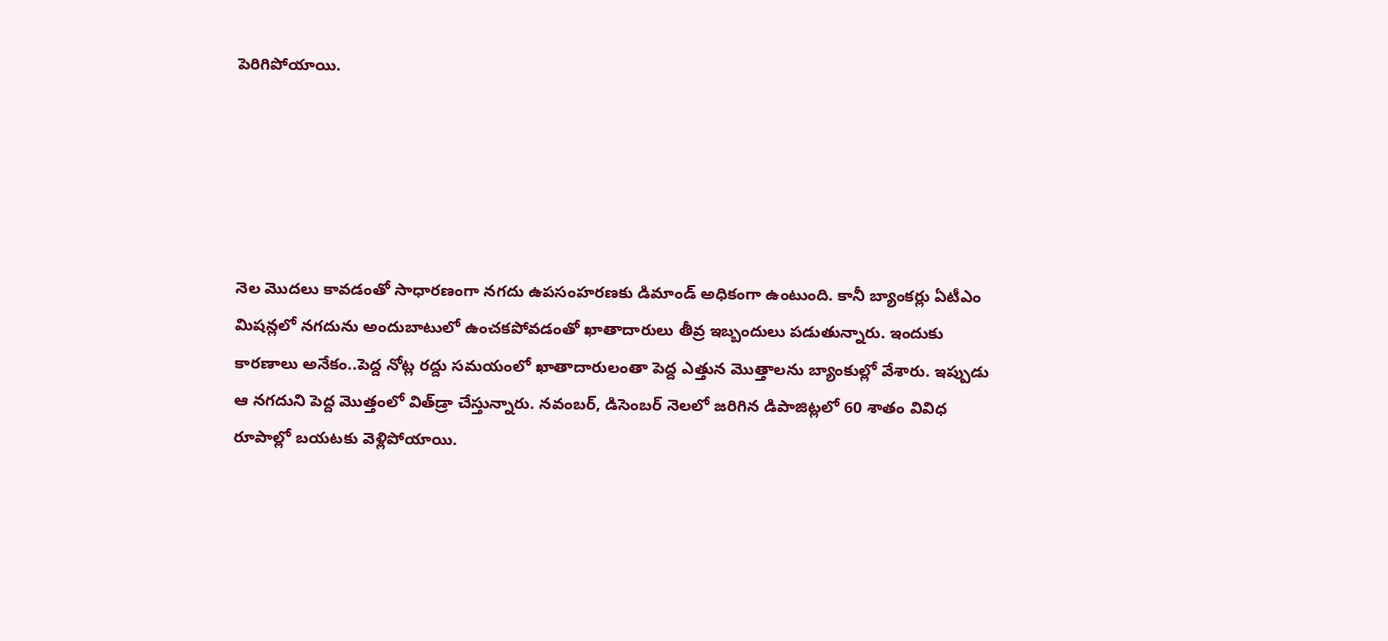పెరిగిపోయాయి.





నెల మొదలు కావడంతో సాధారణంగా నగదు ఉపసంహరణకు డిమాండ్ అధికంగా ఉంటుంది. కానీ బ్యాంకర్లు ఏటీఎం మిషన్లలో నగదును అందుబాటులో ఉంచకపోవడంతో ఖాతాదారులు తీవ్ర ఇబ్బందులు పడుతున్నారు. ఇందుకు కారణాలు అనేకం..పెద్ద నోట్ల రద్దు సమయంలో ఖాతాదారులంతా పెద్ద ఎత్తున మొత్తాలను బ్యాంకుల్లో వేశారు. ఇప్పుడు ఆ నగదుని పెద్ద మొత్తంలో విత్‌డ్రా చేస్తున్నారు. నవంబర్, డిసెంబర్ నెలలో జరిగిన డిపాజిట్లలో 60 శాతం వివిధ రూపాల్లో బయటకు వెళ్లిపోయాయి.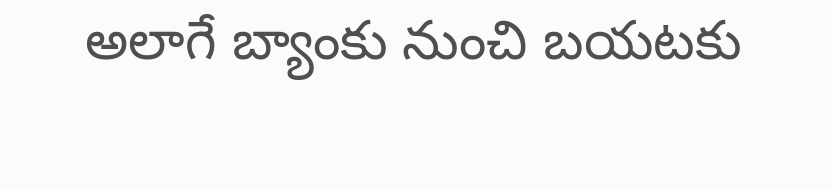అలాగే బ్యాంకు నుంచి బయటకు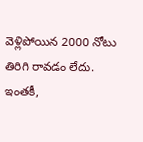వెళ్లిపోయిన 2000 నోటు తిరిగి రావడం లేదు. ఇంతకీ,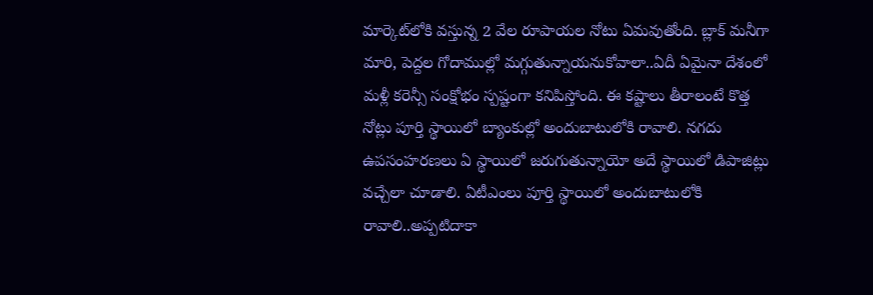మార్కెట్‌లోకి వస్తున్న 2 వేల రూపాయల నోటు ఏమవుతోంది. బ్లాక్ మనీగా మారి, పెద్దల గోదాముల్లో మగ్గుతున్నాయనుకోవాలా..ఏదీ ఏమైనా దేశంలో మళ్లీ కరెన్సీ సంక్షోభం స్పష్టంగా కనిపిస్తోంది. ఈ కష్టాలు తీరాలంటే కొత్త నోట్లు పూర్తి స్థాయిలో బ్యాంకుల్లో అందుబాటులోకి రావాలి. నగదు ఉపసంహరణలు ఏ స్థాయిలో జరుగుతున్నాయో అదే స్థాయిలో డిపాజిట్లు వచ్చేలా చూడాలి. ఏటీఎంలు పూర్తి స్థాయిలో అందుబాటులోకి రావాలి..అప్పటిదాకా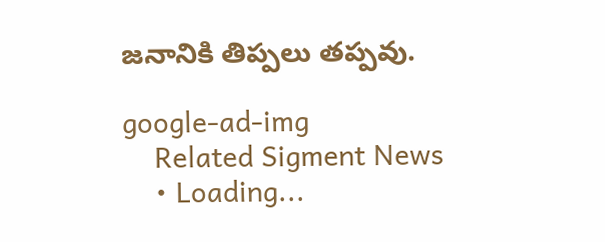జనానికి తిప్పలు తప్పవు.

google-ad-img
    Related Sigment News
    • Loading...